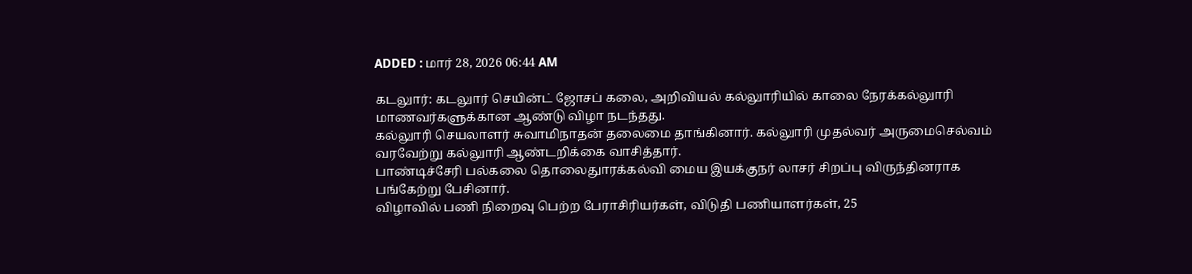ADDED : மார் 28, 2026 06:44 AM

கடலுார்: கடலுார் செயின்ட் ஜோசப் கலை, அறிவியல் கல்லுாரியில் காலை நேரக்கல்லுாரி மாணவர்களுக்கான ஆண்டு விழா நடந்தது.
கல்லுாரி செயலாளர் சுவாமிநாதன் தலைமை தாங்கினார். கல்லுாரி முதல்வர் அருமைசெல்வம் வரவேற்று கல்லுாரி ஆண்டறிக்கை வாசித்தார்.
பாண்டிச்சேரி பல்கலை தொலைதுாரக்கல்வி மைய இயக்குநர் லாசர் சிறப்பு விருந்தினராக பங்கேற்று பேசினார்.
விழாவில் பணி நிறைவு பெற்ற பேராசிரியர்கள், விடுதி பணியாளர்கள், 25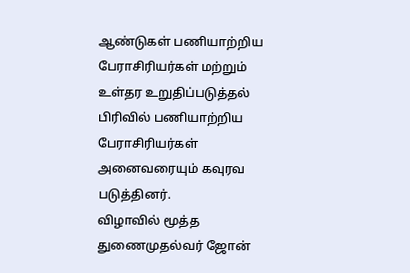ஆண்டுகள் பணியாற்றிய பேராசிரியர்கள் மற்றும் உள்தர உறுதிப்படுத்தல் பிரிவில் பணியாற்றிய பேராசிரியர்கள் அனைவரையும் கவுரவ படுத்தினர்.
விழாவில் மூத்த துணைமுதல்வர் ஜோன்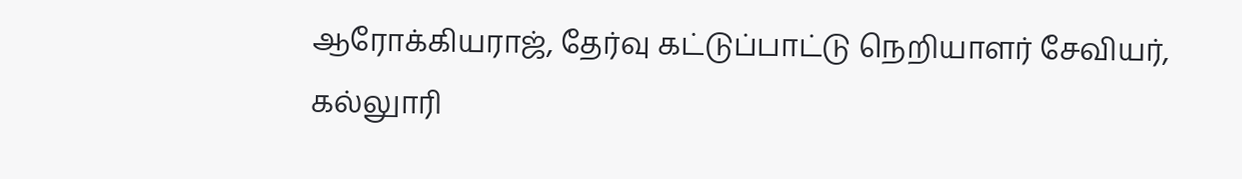ஆரோக்கியராஜ், தேர்வு கட்டுப்பாட்டு நெறியாளர் சேவியர், கல்லுாரி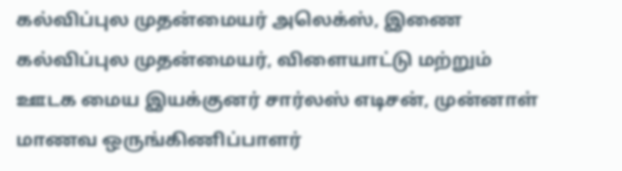கல்விப்புல முதன்மையர் அலெக்ஸ், இணை கல்விப்புல முதன்மையர், விளையாட்டு மற்றும் ஊடக மைய இயக்குனர் சார்லஸ் எடிசன், முன்னாள் மாணவ ஒருங்கிணிப்பாளர்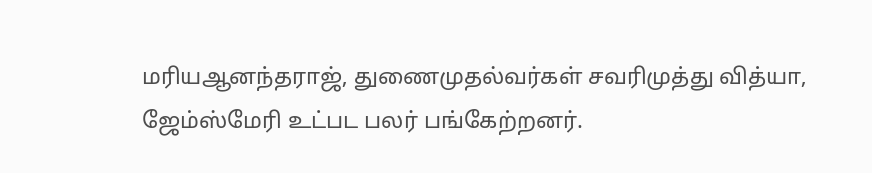மரியஆனந்தராஜ், துணைமுதல்வர்கள் சவரிமுத்து வித்யா, ஜேம்ஸ்மேரி உட்பட பலர் பங்கேற்றனர்.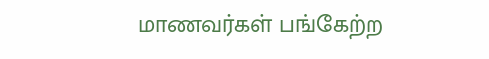மாணவர்கள் பங்கேற்ற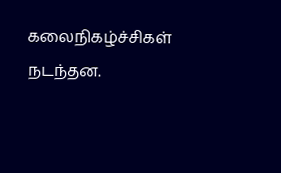கலைநிகழ்ச்சிகள் நடந்தன.